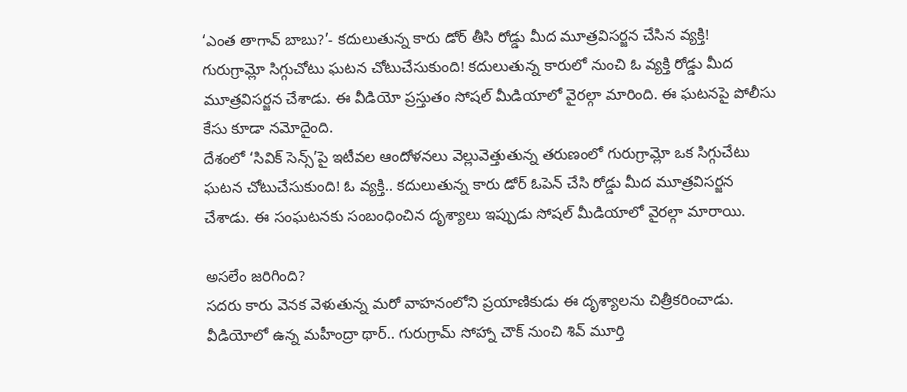‘ఎంత తాగావ్ బాబు?’- కదులుతున్న కారు డోర్ తీసి రోడ్డు మీద మూత్రవిసర్జన చేసిన వ్యక్తి!
గురుగ్రామ్లో సిగ్గుచోటు ఘటన చోటుచేసుకుంది! కదులుతున్న కారులో నుంచి ఓ వ్యక్తి రోడ్డు మీద మూత్రవిసర్జన చేశాడు. ఈ వీడియో ప్రస్తుతం సోషల్ మీడియాలో వైరల్గా మారింది. ఈ ఘటనపై పోలీసు కేసు కూడా నమోదైంది.
దేశంలో ‘సివిక్ సెన్స్’పై ఇటీవల ఆందోళనలు వెల్లువెత్తుతున్న తరుణంలో గురుగ్రామ్లో ఒక సిగ్గుచేటు ఘటన చోటుచేసుకుంది! ఓ వ్యక్తి.. కదులుతున్న కారు డోర్ ఓపెన్ చేసి రోడ్డు మీద మూత్రవిసర్జన చేశాడు. ఈ సంఘటనకు సంబంధించిన దృశ్యాలు ఇప్పుడు సోషల్ మీడియాలో వైరల్గా మారాయి.

అసలేం జరిగింది?
సదరు కారు వెనక వెళుతున్న మరో వాహనంలోని ప్రయాణికుడు ఈ దృశ్యాలను చిత్రీకరించాడు. వీడియోలో ఉన్న మహీంద్రా థార్.. గురుగ్రామ్ సోహ్నా చౌక్ నుంచి శివ్ మూర్తి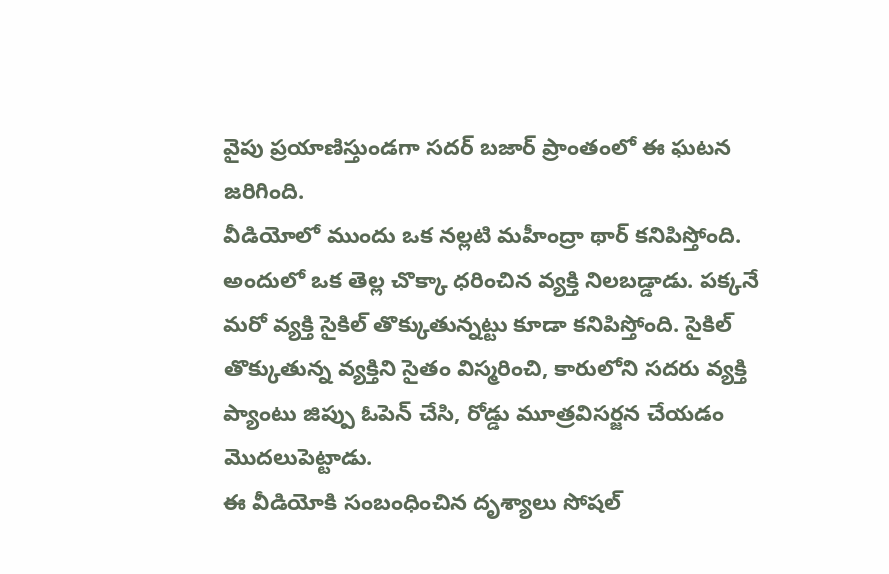వైపు ప్రయాణిస్తుండగా సదర్ బజార్ ప్రాంతంలో ఈ ఘటన జరిగింది.
వీడియోలో ముందు ఒక నల్లటి మహీంద్రా థార్ కనిపిస్తోంది. అందులో ఒక తెల్ల చొక్కా ధరించిన వ్యక్తి నిలబడ్డాడు. పక్కనే మరో వ్యక్తి సైకిల్ తొక్కుతున్నట్టు కూడా కనిపిస్తోంది. సైకిల్ తొక్కుతున్న వ్యక్తిని సైతం విస్మరించి, కారులోని సదరు వ్యక్తి ప్యాంటు జిప్పు ఓపెన్ చేసి, రోడ్డు మూత్రవిసర్జన చేయడం మొదలుపెట్టాడు.
ఈ వీడియోకి సంబంధించిన దృశ్యాలు సోషల్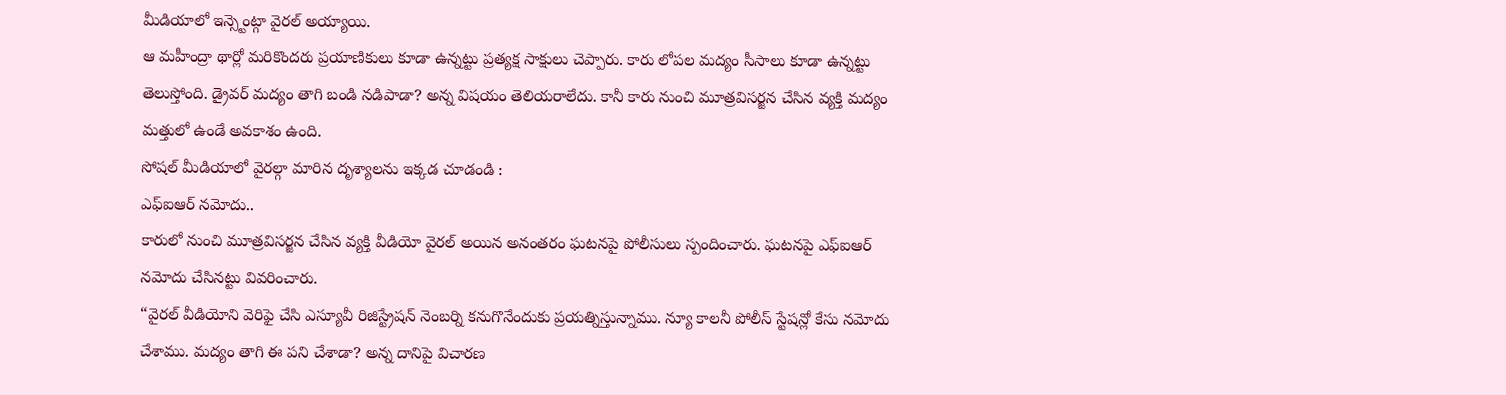మీడియాలో ఇన్స్టెంట్గా వైరల్ అయ్యాయి.
ఆ మహీంద్రా థార్లో మరికొందరు ప్రయాణికులు కూడా ఉన్నట్టు ప్రత్యక్ష సాక్షులు చెప్పారు. కారు లోపల మద్యం సీసాలు కూడా ఉన్నట్టు తెలుస్తోంది. డ్రైవర్ మద్యం తాగి బండి నడిపాడా? అన్న విషయం తెలియరాలేదు. కానీ కారు నుంచి మూత్రవిసర్జన చేసిన వ్యక్తి మద్యం మత్తులో ఉండే అవకాశం ఉంది.
సోషల్ మీడియాలో వైరల్గా మారిన దృశ్యాలను ఇక్కడ చూడండి :
ఎఫ్ఐఆర్ నమోదు..
కారులో నుంచి మూత్రవిసర్జన చేసిన వ్యక్తి వీడియో వైరల్ అయిన అనంతరం ఘటనపై పోలీసులు స్పందించారు. ఘటనపై ఎఫ్ఐఆర్ నమోదు చేసినట్టు వివరించారు.
“వైరల్ వీడియోని వెరిఫై చేసి ఎస్యూవీ రిజిస్ట్రేషన్ నెంబర్ని కనుగొనేందుకు ప్రయత్నిస్తున్నాము. న్యూ కాలనీ పోలీస్ స్టేషన్లో కేసు నమోదు చేశాము. మద్యం తాగి ఈ పని చేశాడా? అన్న దానిపై విచారణ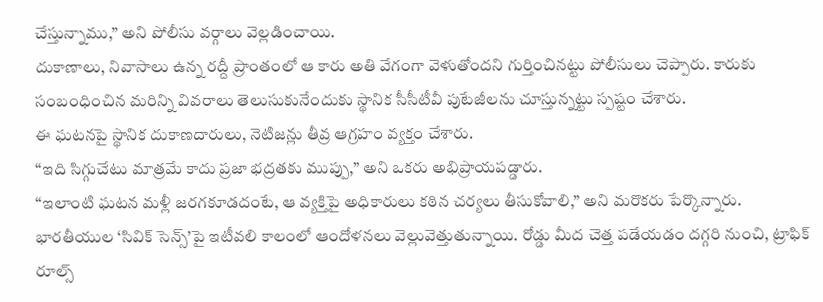చేస్తున్నాము,” అని పోలీసు వర్గాలు వెల్లడించాయి.
దుకాణాలు, నివాసాలు ఉన్న రద్దీ ప్రాంతంలో ఆ కారు అతి వేగంగా వెళుతోందని గుర్తించినట్టు పోలీసులు చెప్పారు. కారుకు సంబంధించిన మరిన్ని వివరాలు తెలుసుకునేందుకు స్థానిక సీసీటీవీ పుటేజీలను చూస్తున్నట్టు స్పష్టం చేశారు.
ఈ ఘటనపై స్థానిక దుకాణదారులు, నెటిజన్లు తీవ్ర ఆగ్రహం వ్యక్తం చేశారు.
“ఇది సిగ్గుచేటు మాత్రమే కాదు ప్రజా భద్రతకు ముప్పు,” అని ఒకరు అభిప్రాయపడ్డారు.
“ఇలాంటి ఘటన మళ్లీ జరగకూడదంటే, ఆ వ్యక్తిపై అధికారులు కఠిన చర్యలు తీసుకోవాలి,” అని మరొకరు పేర్కొన్నారు.
భారతీయుల ‘సివిక్ సెన్స్’పై ఇటీవలి కాలంలో ఆందోళనలు వెల్లువెత్తుతున్నాయి. రోడ్డు మీద చెత్త పడేయడం దగ్గరి నుంచి, ట్రాఫిక్ రూల్స్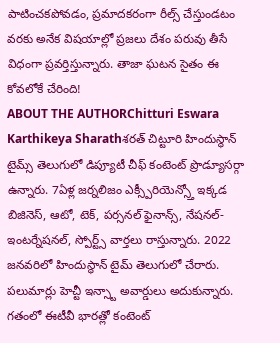పాటించకపోవడం, ప్రమాదకరంగా రీల్స్ చేస్తుండటం వరకు అనేక విషయాల్లో ప్రజలు దేశం పరువు తీసే విధంగా ప్రవర్తిస్తున్నారు. తాజా ఘటన సైతం ఈ కోవలోకే చేరింది!
ABOUT THE AUTHORChitturi Eswara Karthikeya Sharathశరత్ చిట్టూరి హిందుస్థాన్ టైమ్స్ తెలుగులో డిప్యూటీ చీఫ్ కంటెంట్ ప్రొడ్యూసర్గా ఉన్నారు. 7ఏళ్ల జర్నలిజం ఎక్స్పీరియెన్స్తో ఇక్కడ బిజినెస్, ఆటో, టెక్, పర్సనల్ ఫైనాన్స్, నేషనల్- ఇంటర్నేషనల్, స్పోర్ట్స్ వార్తలు రాస్తున్నారు. 2022 జనవరిలో హిందుస్థాన్ టైమ్ తెలుగులో చేరారు. పలుమార్లు హెచ్టీ ఇన్స్టా అవార్డులు అదుకున్నారు. గతంలో ఈటీవీ భారత్లో కంటెంట్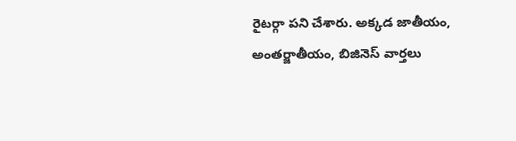రైటర్గా పని చేశారు. అక్కడ జాతీయం, అంతర్జాతీయం, బిజినెస్ వార్తలు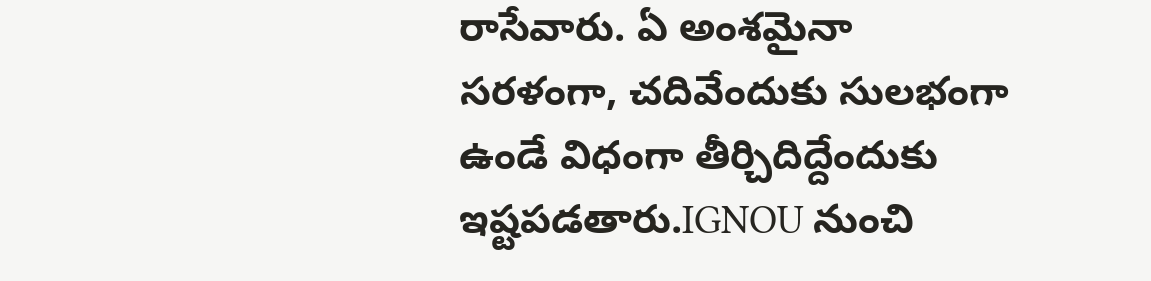రాసేవారు. ఏ అంశమైనా సరళంగా, చదివేందుకు సులభంగా ఉండే విధంగా తీర్చిదిద్దేందుకు ఇష్టపడతారు.IGNOU నుంచి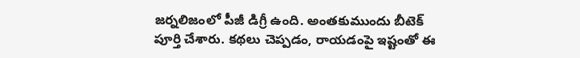జర్నలిజంలో పీజీ డిగ్రీ ఉంది. అంతకుముందు బీటెక్ పూర్తి చేశారు. కథలు చెప్పడం, రాయడంపై ఇష్టంతో ఈ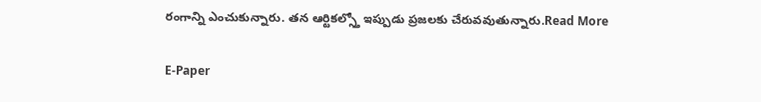రంగాన్ని ఎంచుకున్నారు. తన ఆర్టికల్స్తో ఇప్పుడు ప్రజలకు చేరువవుతున్నారు.Read More

E-Paper